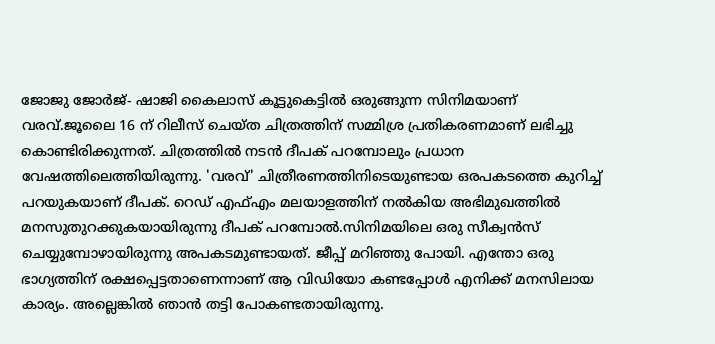ജോജു ജോർജ്- ഷാജി കൈലാസ് കൂട്ടുകെട്ടിൽ ഒരുങ്ങുന്ന സിനിമയാണ് വരവ്.ജൂലൈ 16 ന് റിലീസ് ചെയ്ത ചിത്രത്തിന് സമ്മിശ്ര പ്രതികരണമാണ് ലഭിച്ചു കൊണ്ടിരിക്കുന്നത്. ചിത്രത്തിൽ നടൻ ദീപക് പറമ്പോലും പ്രധാന വേഷത്തിലെത്തിയിരുന്നു. 'വരവ്' ചിത്രീരണത്തിനിടെയുണ്ടായ ഒരപകടത്തെ കുറിച്ച് പറയുകയാണ് ദീപക്. റെഡ് എഫ്എം മലയാളത്തിന് നൽകിയ അഭിമുഖത്തിൽ മനസുതുറക്കുകയായിരുന്നു ദീപക് പറമ്പോൽ.സിനിമയിലെ ഒരു സീക്വൻസ് ചെയ്യുമ്പോഴായിരുന്നു അപകടമുണ്ടായത്. ജീപ്പ് മറിഞ്ഞു പോയി. എന്തോ ഒരു ഭാഗ്യത്തിന് രക്ഷപ്പെട്ടതാണെന്നാണ് ആ വിഡിയോ കണ്ടപ്പോൾ എനിക്ക് മനസിലായ കാര്യം. അല്ലെങ്കിൽ ഞാൻ തട്ടി പോകണ്ടതായിരുന്നു.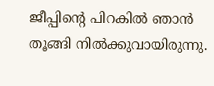ജീപ്പിന്റെ പിറകിൽ ഞാൻ തൂങ്ങി നിൽക്കുവായിരുന്നു.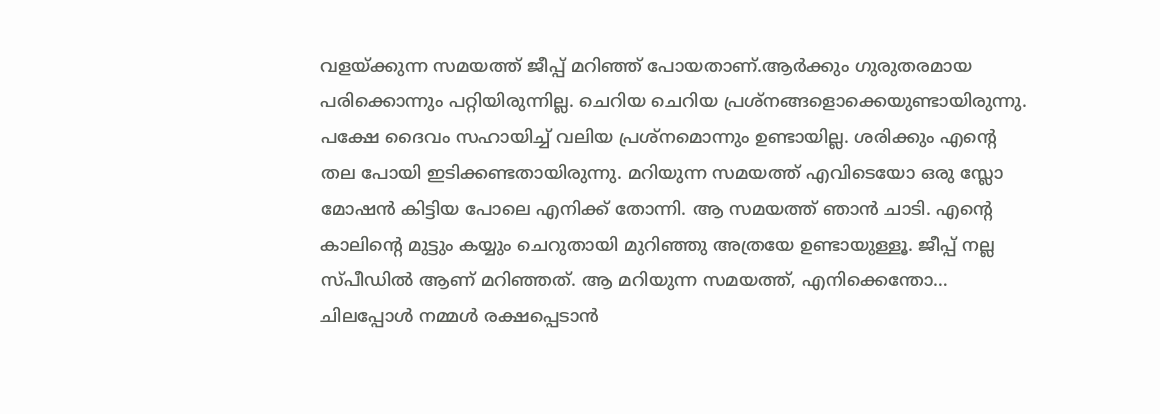വളയ്ക്കുന്ന സമയത്ത് ജീപ്പ് മറിഞ്ഞ് പോയതാണ്.ആർക്കും ഗുരുതരമായ പരിക്കൊന്നും പറ്റിയിരുന്നില്ല. ചെറിയ ചെറിയ പ്രശ്നങ്ങളൊക്കെയുണ്ടായിരുന്നു. പക്ഷേ ദൈവം സഹായിച്ച് വലിയ പ്രശ്നമൊന്നും ഉണ്ടായില്ല. ശരിക്കും എന്റെ തല പോയി ഇടിക്കണ്ടതായിരുന്നു. മറിയുന്ന സമയത്ത് എവിടെയോ ഒരു സ്ലോ മോഷൻ കിട്ടിയ പോലെ എനിക്ക് തോന്നി. ആ സമയത്ത് ഞാൻ ചാടി. എന്റെ കാലിന്റെ മുട്ടും കയ്യും ചെറുതായി മുറിഞ്ഞു അത്രയേ ഉണ്ടായുള്ളൂ. ജീപ്പ് നല്ല സ്പീഡിൽ ആണ് മറിഞ്ഞത്. ആ മറിയുന്ന സമയത്ത്, എനിക്കെന്തോ… ചിലപ്പോൾ നമ്മൾ രക്ഷപ്പെടാൻ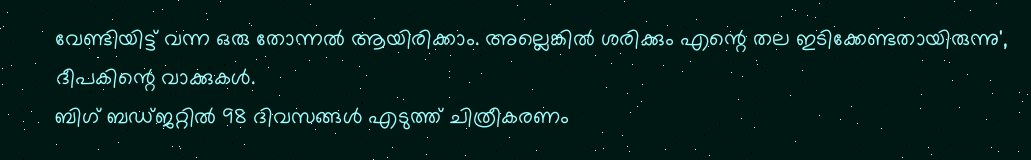വേണ്ടിയിട്ട് വന്ന ഒരു തോന്നൽ ആയിരിക്കാം. അല്ലെങ്കിൽ ശരിക്കും എന്റെ തല ഇടിക്കേണ്ടതായിരുന്നു', ദീപകിന്റെ വാക്കുകൾ.
ബിഗ് ബഡ്ജറ്റിൽ 98 ദിവസങ്ങൾ എടുത്ത് ചിത്രീകരണം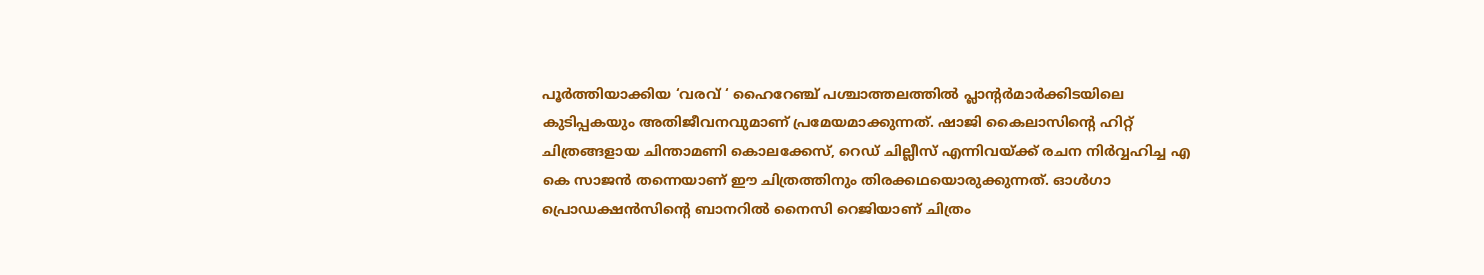പൂർത്തിയാക്കിയ ‘വരവ് ‘ ഹൈറേഞ്ച് പശ്ചാത്തലത്തിൽ പ്ലാന്റർമാർക്കിടയിലെ കുടിപ്പകയും അതിജീവനവുമാണ് പ്രമേയമാക്കുന്നത്. ഷാജി കൈലാസിന്റെ ഹിറ്റ് ചിത്രങ്ങളായ ചിന്താമണി കൊലക്കേസ്, റെഡ് ചില്ലീസ് എന്നിവയ്ക്ക് രചന നിർവ്വഹിച്ച എ കെ സാജൻ തന്നെയാണ് ഈ ചിത്രത്തിനും തിരക്കഥയൊരുക്കുന്നത്. ഓൾഗാ പ്രൊഡക്ഷൻസിന്റെ ബാനറിൽ നൈസി റെജിയാണ് ചിത്രം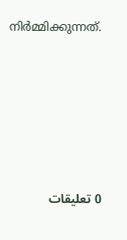നിർമ്മിക്കുന്നത്.






0 تعليقات